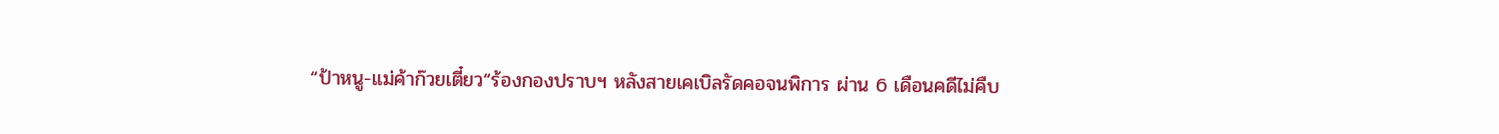“ป้าหนู-แม่ค้าก๊วยเตี๋ยว“ร้องกองปราบฯ หลังสายเคเบิลรัดคอจนพิการ ผ่าน 6 เดือนคดีไม่คืบ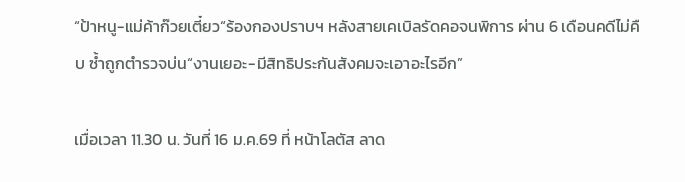“ป้าหนู-แม่ค้าก๊วยเตี๋ยว“ร้องกองปราบฯ หลังสายเคเบิลรัดคอจนพิการ ผ่าน 6 เดือนคดีไม่คืบ ซ้ำถูกตำรวจบ่น“งานเยอะ-มีสิทธิประกันสังคมจะเอาอะไรอีก”

เมื่อเวลา 11.30 น. วันที่ 16 ม.ค.69 ที่ หน้าโลตัส ลาด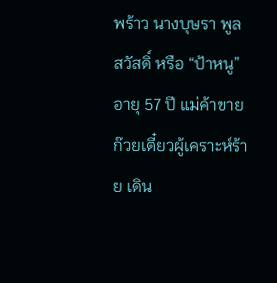พร้าว นางบุษรา พูลสวัสดิ์ หรือ “ป้าหนู” อายุ 57 ปี แม่ค้าขายก๊วยเตี๋ยวผู้เคราะห์ร้าย เดิน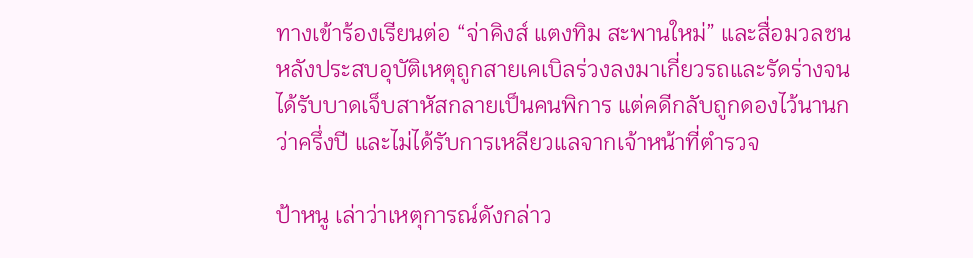ทางเข้าร้องเรียนต่อ “จ่าคิงส์ แตงทิม สะพานใหม่” และสื่อมวลชน หลังประสบอุบัติเหตุถูกสายเคเบิลร่วงลงมาเกี่ยวรถและรัดร่างจนได้รับบาดเจ็บสาหัสกลายเป็นคนพิการ แต่คดีกลับถูกดองไว้นานกว่าครึ่งปี และไม่ได้รับการเหลียวแลจากเจ้าหน้าที่ตำรวจ

ป้าหนู เล่าว่าเหตุการณ์ดังกล่าว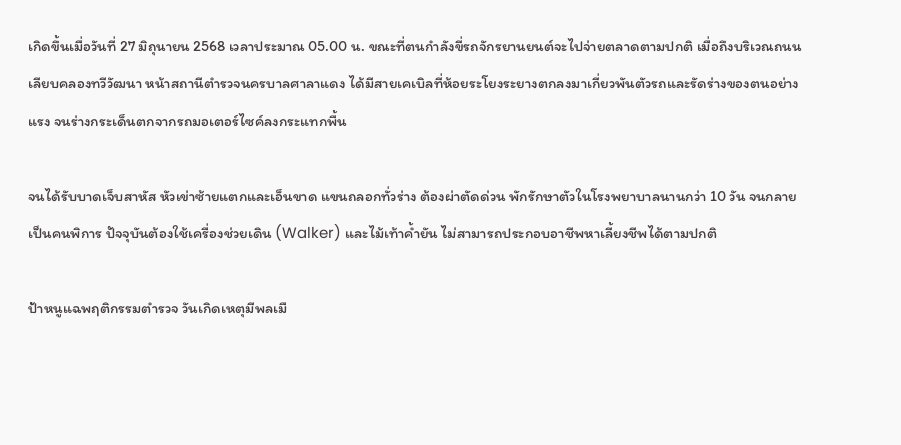เกิดขึ้นเมื่อวันที่ 27 มิถุนายน 2568 เวลาประมาณ 05.00 น. ขณะที่ตนกำลังขี่รถจักรยานยนต์จะไปจ่ายตลาดตามปกติ เมื่อถึงบริเวณถนนเลียบคลองทวีวัฒนา หน้าสถานีตำรวจนครบาลศาลาแดง ได้มีสายเคเบิลที่ห้อยระโยงระยางตกลงมาเกี่ยวพันตัวรถและรัดร่างของตนอย่างแรง จนร่างกระเด็นตกจากรถมอเตอร์ไซค์ลงกระแทกพื้น

จนได้รับบาดเจ็บสาหัส หัวเข่าซ้ายแตกและเอ็นขาด แขนถลอกทั่วร่าง ต้องผ่าตัดด่วน พักรักษาตัวในโรงพยาบาลนานกว่า 10 วัน จนกลายเป็นคนพิการ ปัจจุบันต้องใช้เครื่องช่วยเดิน (Walker) และไม้เท้าค้ำยัน ไม่สามารถประกอบอาชีพหาเลี้ยงชีพได้ตามปกติ

ป้าหนูแฉพฤติกรรมตำรวจ วันเกิดเหตุมีพลเมื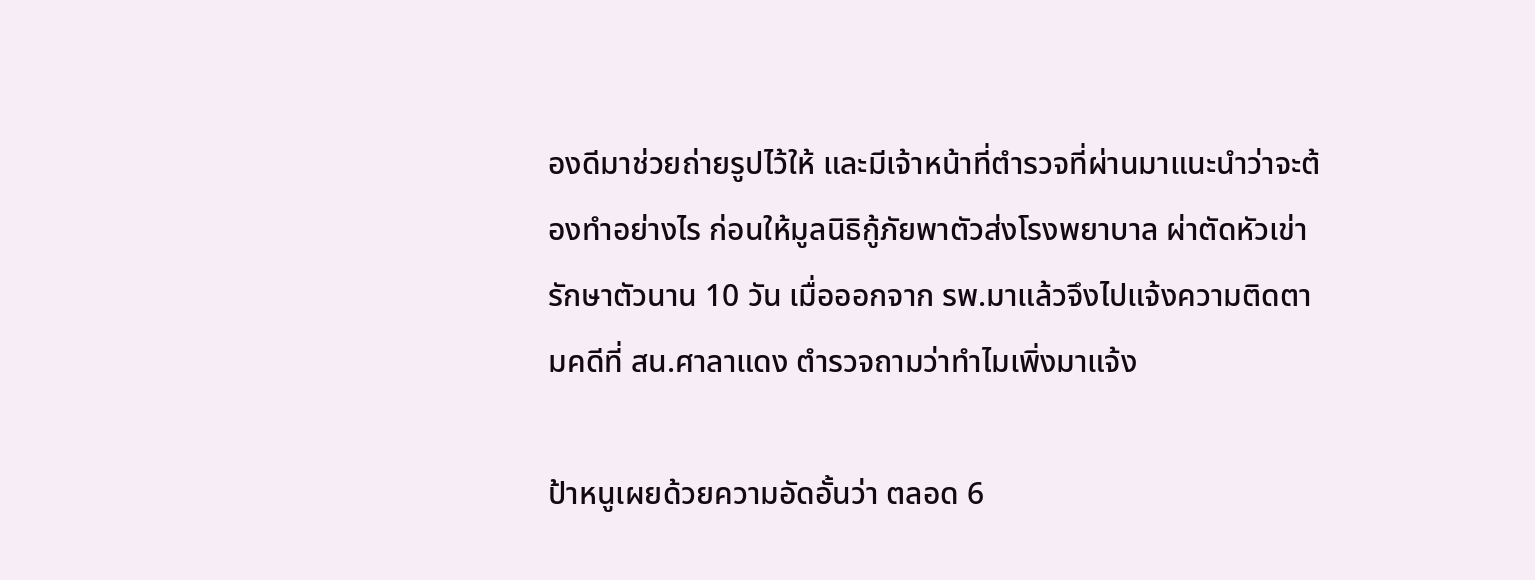องดีมาช่วยถ่ายรูปไว้ให้ และมีเจ้าหน้าที่ตำรวจที่ผ่านมาแนะนำว่าจะต้องทำอย่างไร ก่อนให้มูลนิธิกู้ภัยพาตัวส่งโรงพยาบาล ผ่าตัดหัวเข่ารักษาตัวนาน 10 วัน เมื่อออกจาก รพ.มาแล้วจึงไปแจ้งความติดตามคดีที่ สน.ศาลาแดง ตำรวจถามว่าทำไมเพิ่งมาแจ้ง

ป้าหนูเผยด้วยความอัดอั้นว่า ตลอด 6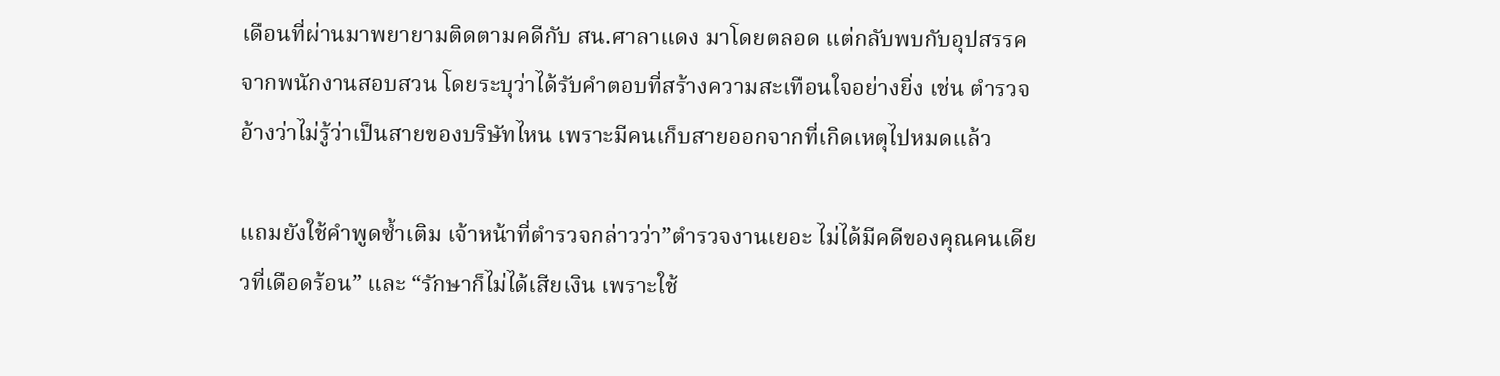เดือนที่ผ่านมาพยายามติดตามคดีกับ สน.ศาลาแดง มาโดยตลอด แต่กลับพบกับอุปสรรคจากพนักงานสอบสวน โดยระบุว่าได้รับคำตอบที่สร้างความสะเทือนใจอย่างยิ่ง เช่น ตำรวจอ้างว่าไม่รู้ว่าเป็นสายของบริษัทไหน เพราะมีคนเก็บสายออกจากที่เกิดเหตุไปหมดแล้ว

แถมยังใช้คำพูดซ้ำเติม เจ้าหน้าที่ตำรวจกล่าวว่า”ตำรวจงานเยอะ ไม่ได้มีคดีของคุณคนเดียวที่เดือดร้อน” และ “รักษาก็ไม่ได้เสียเงิน เพราะใช้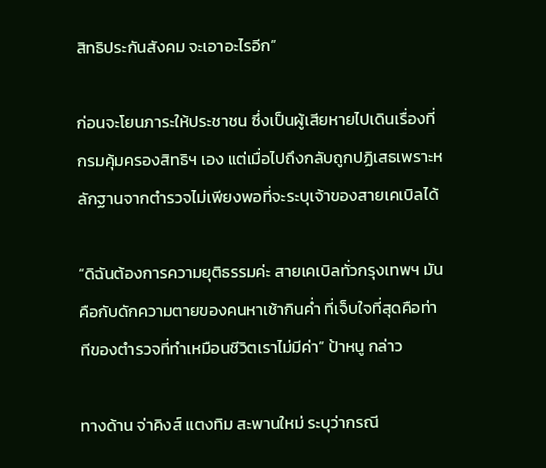สิทธิประกันสังคม จะเอาอะไรอีก”

ก่อนจะโยนภาระให้ประชาชน ซึ่งเป็นผู้เสียหายไปเดินเรื่องที่กรมคุ้มครองสิทธิฯ เอง แต่เมื่อไปถึงกลับถูกปฏิเสธเพราะหลักฐานจากตำรวจไม่เพียงพอที่จะระบุเจ้าของสายเคเบิลได้

“ดิฉันต้องการความยุติธรรมค่ะ สายเคเบิลทั่วกรุงเทพฯ มันคือกับดักความตายของคนหาเช้ากินค่ำ ที่เจ็บใจที่สุดคือท่าทีของตำรวจที่ทำเหมือนชีวิตเราไม่มีค่า” ป้าหนู กล่าว

ทางด้าน จ่าคิงส์ แตงทิม สะพานใหม่ ระบุว่ากรณี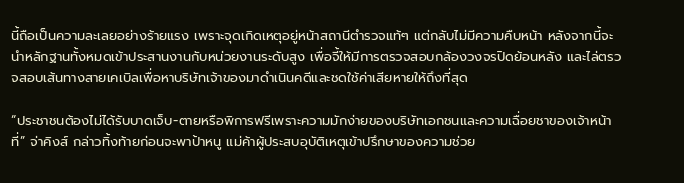นี้ถือเป็นความละเลยอย่างร้ายแรง เพราะจุดเกิดเหตุอยู่หน้าสถานีตำรวจแท้ๆ แต่กลับไม่มีความคืบหน้า หลังจากนี้จะนำหลักฐานทั้งหมดเข้าประสานงานกับหน่วยงานระดับสูง เพื่อจี้ให้มีการตรวจสอบกล้องวงจรปิดย้อนหลัง และไล่ตรวจสอบเส้นทางสายเคเบิลเพื่อหาบริษัทเจ้าของมาดำเนินคดีและชดใช้ค่าเสียหายให้ถึงที่สุด

“ประชาชนต้องไม่ได้รับบาดเจ็บ-ตายหรือพิการฟรีเพราะความมักง่ายของบริษัทเอกชนและความเฉื่อยชาของเจ้าหน้าที่” จ่าคิงส์ กล่าวทิ้งท้ายก่อนจะพาป้าหนู แม่ค้าผู้ประสบอุบัติเหตุเข้าปรึกษาของความช่วย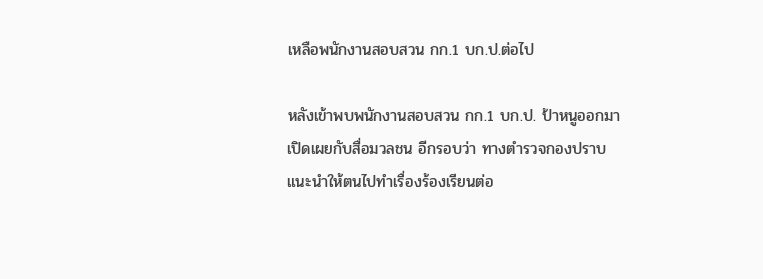เหลือพนักงานสอบสวน กก.1 บก.ป.ต่อไป

หลังเข้าพบพนักงานสอบสวน กก.1 บก.ป. ป้าหนูออกมาเปิดเผยกับสื่อมวลชน อีกรอบว่า ทางตำรวจกองปราบแนะนำให้ตนไปทำเรื่องร้องเรียนต่อ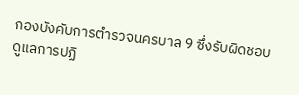กองบังคับการตำรวจนครบาล 9 ซึ่งรับผิดชอบดูแลการปฏิ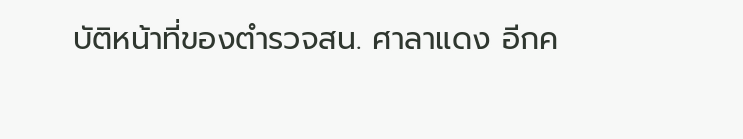บัติหน้าที่ของตำรวจสน. ศาลาแดง อีกค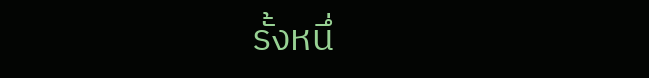รั้งหนึ่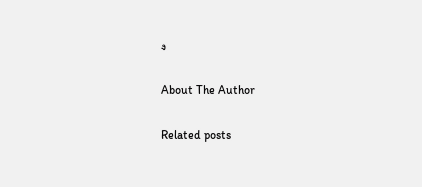ง

About The Author

Related posts